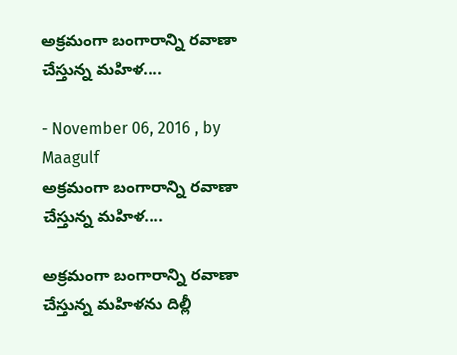అక్రమంగా బంగారాన్ని రవాణా చేస్తున్న మహిళ....

- November 06, 2016 , by Maagulf
అక్రమంగా బంగారాన్ని రవాణా చేస్తున్న మహిళ....

అక్రమంగా బంగారాన్ని రవాణా చేస్తున్న మహిళను దిల్లీ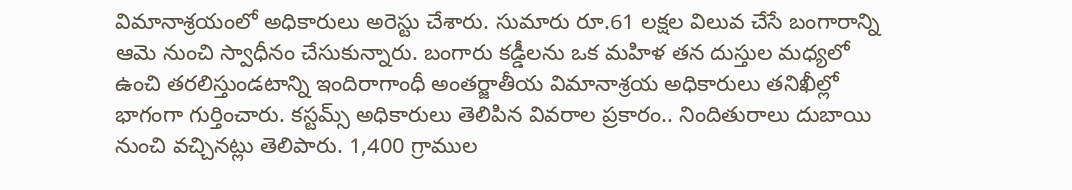విమానాశ్రయంలో అధికారులు అరెస్టు చేశారు. సుమారు రూ.61 లక్షల విలువ చేసే బంగారాన్ని ఆమె నుంచి స్వాధీనం చేసుకున్నారు. బంగారు కడ్డీలను ఒక మహిళ తన దుస్తుల మధ్యలో ఉంచి తరలిస్తుండటాన్ని ఇందిరాగాంధీ అంతర్జాతీయ విమానాశ్రయ అధికారులు తనిఖీల్లో భాగంగా గుర్తించారు. కస్టమ్స్‌ అధికారులు తెలిపిన వివరాల ప్రకారం.. నిందితురాలు దుబాయి నుంచి వచ్చినట్లు తెలిపారు. 1,400 గ్రాముల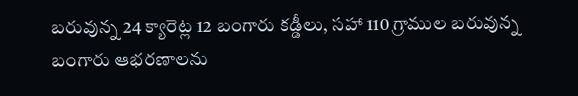బరువున్న 24 క్యారెట్ల 12 బంగారు కడ్డీలు, సహా 110 గ్రాముల బరువున్న బంగారు ఆభరణాలను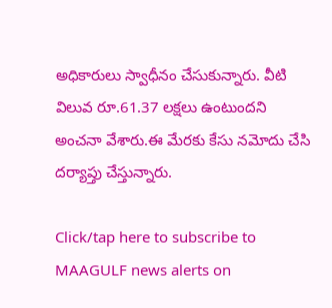అధికారులు స్వాధీనం చేసుకున్నారు. వీటి విలువ రూ.61.37 లక్షలు ఉంటుందని అంచనా వేశారు.ఈ మేరకు కేసు నమోదు చేసి దర్యాప్తు చేస్తున్నారు.

Click/tap here to subscribe to MAAGULF news alerts on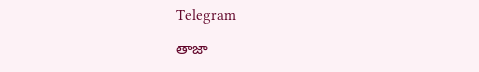Telegram

తాజా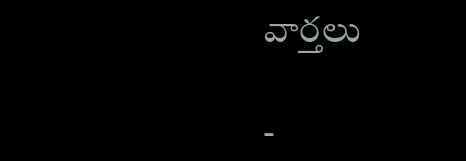వార్తలు

-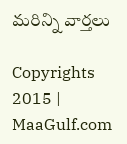మరిన్ని వార్తలు

Copyrights 2015 | MaaGulf.com